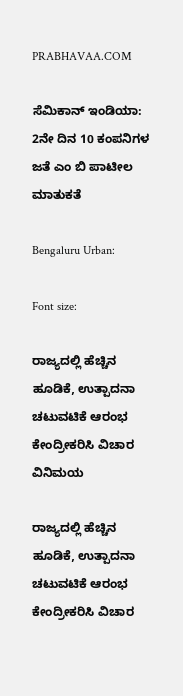PRABHAVAA.COM

ಸೆಮಿಕಾನ್ ಇಂಡಿಯಾ: 2ನೇ ದಿನ 10 ಕಂಪನಿಗಳ ಜತೆ ಎಂ ಬಿ ಪಾಟೀಲ ಮಾತುಕತೆ

Bengaluru Urban:

Font size:

ರಾಜ್ಯದಲ್ಲಿ ಹೆಚ್ಚಿನ ಹೂಡಿಕೆ, ಉತ್ಪಾದನಾ ಚಟುವಟಿಕೆ ಆರಂಭ ಕೇಂದ್ರೀಕರಿಸಿ ವಿಚಾರ ವಿನಿಮಯ

ರಾಜ್ಯದಲ್ಲಿ ಹೆಚ್ಚಿನ ಹೂಡಿಕೆ, ಉತ್ಪಾದನಾ ಚಟುವಟಿಕೆ ಆರಂಭ ಕೇಂದ್ರೀಕರಿಸಿ ವಿಚಾರ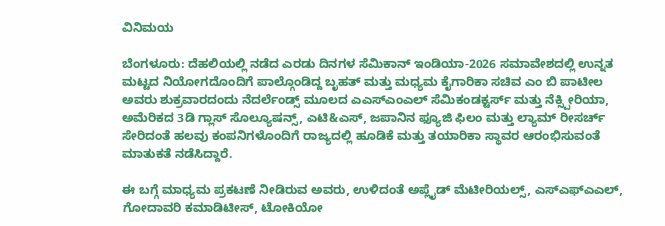ವಿನಿಮಯ

ಬೆಂಗಳೂರು: ದೆಹಲಿಯಲ್ಲಿ ನಡೆದ ಎರಡು ದಿನಗಳ ಸೆಮಿಕಾನ್ ಇಂಡಿಯಾ-2026 ಸಮಾವೇಶದಲ್ಲಿ ಉನ್ನತ ಮಟ್ಟದ ನಿಯೋಗದೊಂದಿಗೆ ಪಾಲ್ಗೊಂಡಿದ್ದ ಬೃಹತ್ ಮತ್ತು ಮಧ್ಯಮ ಕೈಗಾರಿಕಾ ಸಚಿವ ಎಂ ಬಿ ಪಾಟೀಲ ಅವರು ಶುಕ್ರವಾರದಂದು ನೆದರ್ಲೆಂಡ್ಸ್ ಮೂಲದ ಎಎಸ್ಎಂಎಲ್ ಸೆಮಿಕಂಡಕ್ಟರ್ಸ್ ಮತ್ತು ನೆಕ್ಸ್ಪೀರಿಯಾ, ಅಮೆರಿಕದ 3ಡಿ ಗ್ಲಾಸ್ ಸೊಲ್ಯೂಷನ್ಸ್, ಎಟಿ&ಎಸ್, ಜಪಾನಿನ ಫ್ಯೂಜಿ ಫಿಲಂ ಮತ್ತು ಲ್ಯಾಮ್ ರೀಸರ್ಚ್ ಸೇರಿದಂತೆ ಹಲವು ಕಂಪನಿಗಳೊಂದಿಗೆ ರಾಜ್ಯದಲ್ಲಿ ಹೂಡಿಕೆ ಮತ್ತು ತಯಾರಿಕಾ ಸ್ಥಾವರ ಆರಂಭಿಸುವಂತೆ ಮಾತುಕತೆ ನಡೆಸಿದ್ದಾರೆ.

ಈ ಬಗ್ಗೆ ಮಾಧ್ಯಮ ಪ್ರಕಟಣೆ ನೀಡಿರುವ ಅವರು, ಉಳಿದಂತೆ ಅಪ್ಲೈಡ್ ಮೆಟೀರಿಯಲ್ಸ್, ಎಸ್ಎಫ್ಎಎಲ್, ಗೋದಾವರಿ ಕಮಾಡಿಟೀಸ್, ಟೋಕಿಯೋ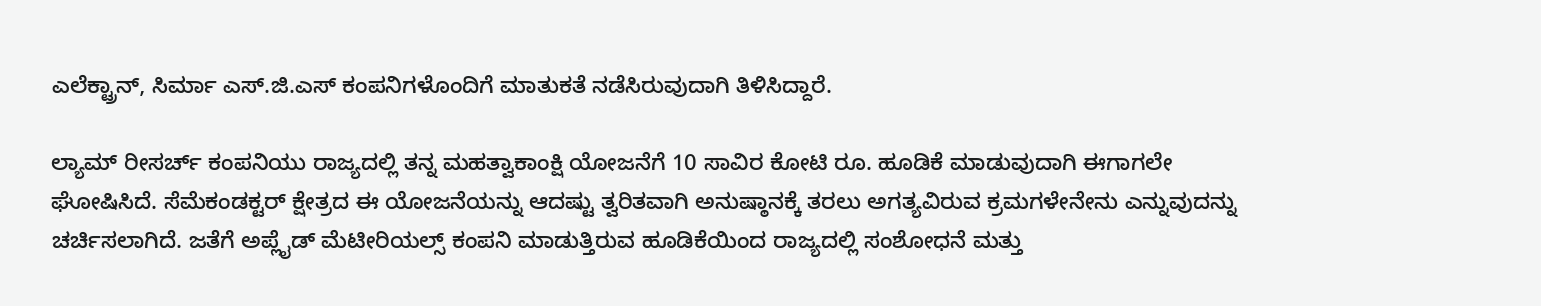ಎಲೆಕ್ಟ್ರಾನ್, ಸಿರ್ಮಾ ಎಸ್.ಜಿ.ಎಸ್ ಕಂಪನಿಗಳೊಂದಿಗೆ ಮಾತುಕತೆ ನಡೆಸಿರುವುದಾಗಿ ತಿಳಿಸಿದ್ದಾರೆ.

ಲ್ಯಾಮ್ ರೀಸರ್ಚ್ ಕಂಪನಿಯು ರಾಜ್ಯದಲ್ಲಿ ತನ್ನ ಮಹತ್ವಾಕಾಂಕ್ಷಿ ಯೋಜನೆಗೆ 10 ಸಾವಿರ ಕೋಟಿ ರೂ. ಹೂಡಿಕೆ ಮಾಡುವುದಾಗಿ ಈಗಾಗಲೇ ಘೋಷಿಸಿದೆ. ಸೆಮೆಕಂಡಕ್ಟರ್ ಕ್ಷೇತ್ರದ ಈ ಯೋಜನೆಯನ್ನು ಆದಷ್ಟು ತ್ವರಿತವಾಗಿ ಅನುಷ್ಠಾನಕ್ಕೆ ತರಲು ಅಗತ್ಯವಿರುವ ಕ್ರಮಗಳೇನೇನು ಎನ್ನುವುದನ್ನು ಚರ್ಚಿಸಲಾಗಿದೆ. ಜತೆಗೆ ಅಪ್ಲೈಡ್ ಮೆಟೀರಿಯಲ್ಸ್ ಕಂಪನಿ ಮಾಡುತ್ತಿರುವ ಹೂಡಿಕೆಯಿಂದ ರಾಜ್ಯದಲ್ಲಿ ಸಂಶೋಧನೆ ಮತ್ತು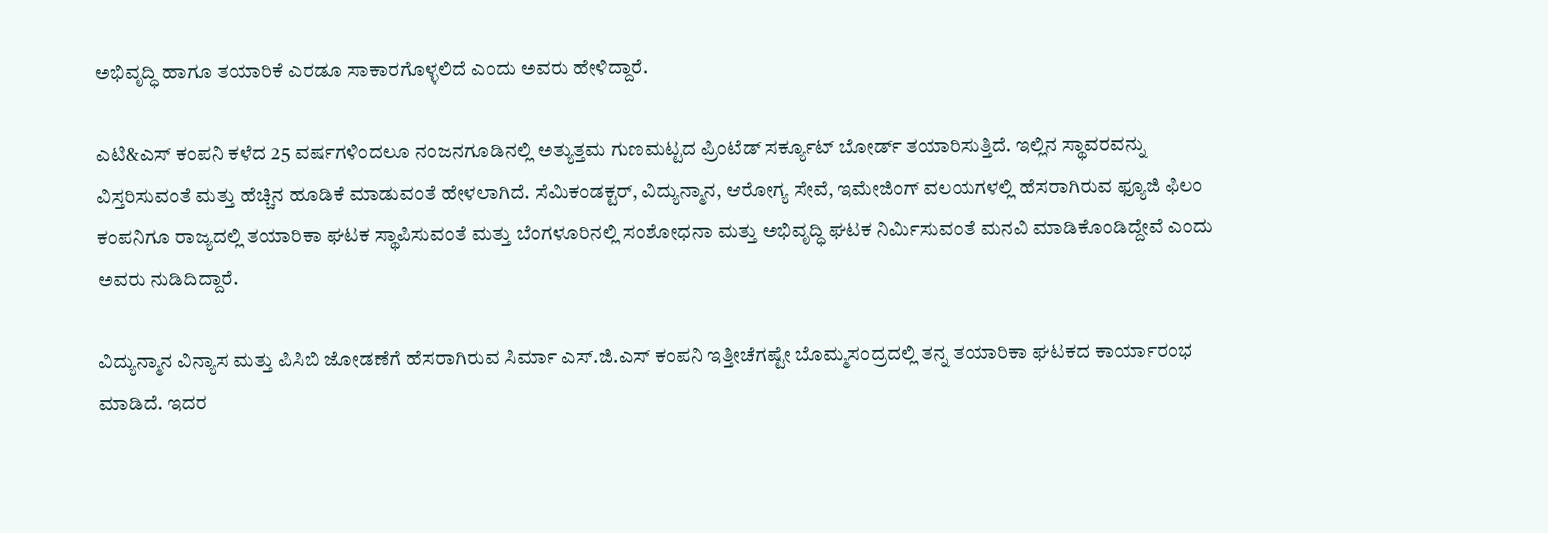ಅಭಿವೃದ್ಧಿ ಹಾಗೂ ತಯಾರಿಕೆ ಎರಡೂ ಸಾಕಾರಗೊಳ್ಳಲಿದೆ ಎಂದು ಅವರು ಹೇಳಿದ್ದಾರೆ.

ಎಟಿ&ಎಸ್ ಕಂಪನಿ ಕಳೆದ 25 ವರ್ಷಗಳಿಂದಲೂ ನಂಜನಗೂಡಿನಲ್ಲಿ ಅತ್ಯುತ್ತಮ ಗುಣಮಟ್ಟದ ಪ್ರಿಂಟೆಡ್ ಸರ್ಕ್ಯೂಟ್ ಬೋರ್ಡ್ ತಯಾರಿಸುತ್ತಿದೆ. ಇಲ್ಲಿನ ಸ್ಥಾವರವನ್ನು ವಿಸ್ತರಿಸುವಂತೆ ಮತ್ತು ಹೆಚ್ಚಿನ ಹೂಡಿಕೆ ಮಾಡುವಂತೆ ಹೇಳಲಾಗಿದೆ. ಸೆಮಿಕಂಡಕ್ಟರ್, ವಿದ್ಯುನ್ಮಾನ, ಆರೋಗ್ಯ ಸೇವೆ, ಇಮೇಜಿಂಗ್ ವಲಯಗಳಲ್ಲಿ ಹೆಸರಾಗಿರುವ ಫ್ಯೂಜಿ ಫಿಲಂ ಕಂಪನಿಗೂ ರಾಜ್ಯದಲ್ಲಿ ತಯಾರಿಕಾ ಘಟಕ ಸ್ಥಾಪಿಸುವಂತೆ ಮತ್ತು ಬೆಂಗಳೂರಿನಲ್ಲಿ ಸಂಶೋಧನಾ ಮತ್ತು ಅಭಿವೃದ್ಧಿ ಘಟಕ ನಿರ್ಮಿಸುವಂತೆ ಮನವಿ ಮಾಡಿಕೊಂಡಿದ್ದೇವೆ ಎಂದು ಅವರು ನುಡಿದಿದ್ದಾರೆ.

ವಿದ್ಯುನ್ಮಾನ ವಿನ್ಯಾಸ ಮತ್ತು ಪಿಸಿಬಿ ಜೋಡಣೆಗೆ ಹೆಸರಾಗಿರುವ ಸಿರ್ಮಾ ಎಸ್.ಜಿ.ಎಸ್ ಕಂಪನಿ ಇತ್ತೀಚೆಗಷ್ಟೇ ಬೊಮ್ಮಸಂದ್ರದಲ್ಲಿ ತನ್ನ ತಯಾರಿಕಾ ಘಟಕದ ಕಾರ್ಯಾರಂಭ ಮಾಡಿದೆ. ಇದರ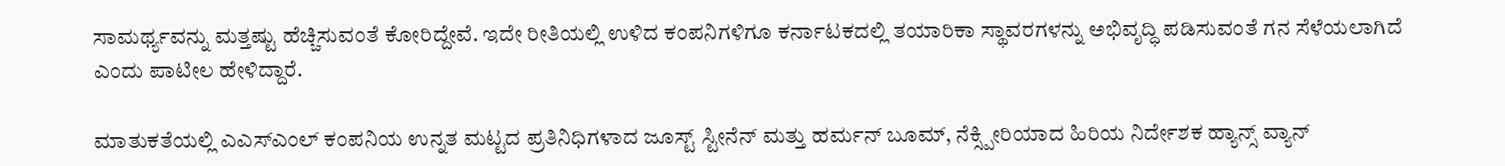ಸಾಮರ್ಥ್ಯವನ್ನು ಮತ್ತಷ್ಟು ಹೆಚ್ಚಿಸುವಂತೆ ಕೋರಿದ್ದೇವೆ. ಇದೇ ರೀತಿಯಲ್ಲಿ ಉಳಿದ ಕಂಪನಿಗಳಿಗೂ ಕರ್ನಾಟಕದಲ್ಲಿ ತಯಾರಿಕಾ ಸ್ಥಾವರಗಳನ್ನು ಅಭಿವೃದ್ಧಿ ಪಡಿಸುವಂತೆ ಗನ ಸೆಳೆಯಲಾಗಿದೆ ಎಂದು ಪಾಟೀಲ ಹೇಳಿದ್ದಾರೆ.

ಮಾತುಕತೆಯಲ್ಲಿ ಎಎಸ್ಎಂಲ್ ಕಂಪನಿಯ ಉನ್ನತ ಮಟ್ಟದ ಪ್ರತಿನಿಧಿಗಳಾದ ಜೂಸ್ಟ್ ಸ್ಟೀನೆನ್ ಮತ್ತು ಹರ್ಮನ್ ಬೂಮ್, ನೆಕ್ಸ್ಪೀರಿಯಾದ ಹಿರಿಯ ನಿರ್ದೇಶಕ ಹ್ಯಾನ್ಸ್ ವ್ಯಾನ್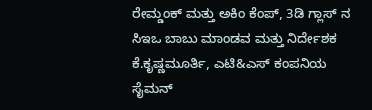ರೇಮ್ಡಂಕ್ ಮತ್ತು ಅಕಿಂ ಕೆಂಪ್, 3ಡಿ ಗ್ಲಾಸ್ ನ ಸಿಇಒ ಬಾಬು ಮಾಂಡವ ಮತ್ತು ನಿರ್ದೇಶಕ ಕೆ.ಕೃಷ್ಣಮೂರ್ತಿ, ಎಟಿ&ಎಸ್ ಕಂಪನಿಯ ಸೈಮನ್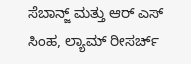ಸೆಬಾನ್ಜ್ ಮತ್ತು ಆರ್ ಎಸ್ ಸಿಂಹ, ಲ್ಯಾಮ್ ರೀಸರ್ಚ್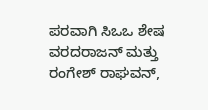ಪರವಾಗಿ ಸಿಒಒ ಶೇಷ ವರದರಾಜನ್ ಮತ್ತು ರಂಗೇಶ್ ರಾಘವನ್,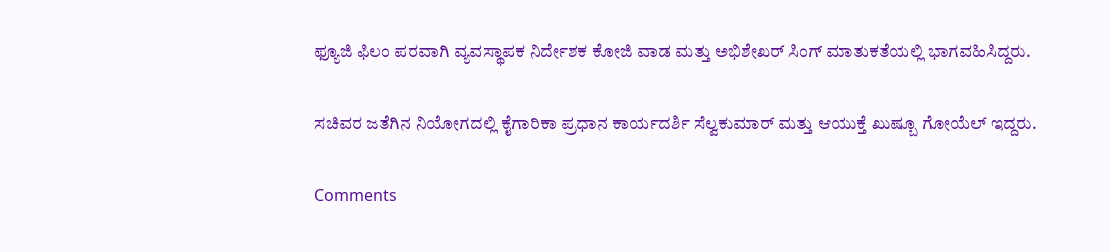ಫ್ಯೂಜಿ ಫಿಲಂ ಪರವಾಗಿ ವ್ಯವಸ್ಥಾಪಕ ನಿರ್ದೇಶಕ ಕೋಜಿ ವಾಡ ಮತ್ತು ಅಭಿಶೇಖರ್ ಸಿಂಗ್ ಮಾತುಕತೆಯಲ್ಲಿ ಭಾಗವಹಿಸಿದ್ದರು.

ಸಚಿವರ ಜತೆಗಿನ ನಿಯೋಗದಲ್ಲಿ ಕೈಗಾರಿಕಾ ಪ್ರಧಾನ ಕಾರ್ಯದರ್ಶಿ ಸೆಲ್ವಕುಮಾರ್ ಮತ್ತು ಆಯುಕ್ತೆ ಖುಷ್ಬೂ ಗೋಯೆಲ್ ಇದ್ದರು.

Comments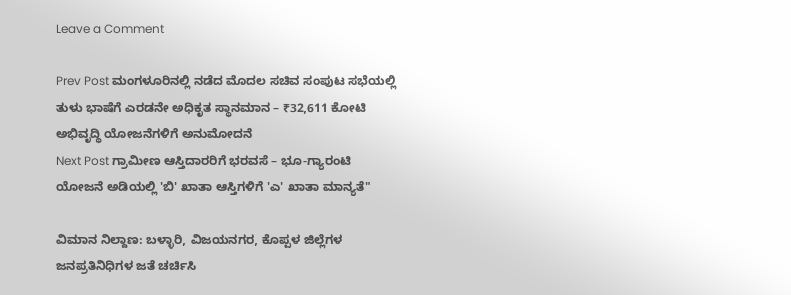Leave a Comment

Prev Post ಮಂಗಳೂರಿನಲ್ಲಿ ನಡೆದ ಮೊದಲ ಸಚಿವ ಸಂಪುಟ ಸಭೆಯಲ್ಲಿ ತುಳು ಭಾಷೆಗೆ ಎರಡನೇ ಅಧಿಕೃತ ಸ್ಥಾನಮಾನ – ₹32,611 ಕೋಟಿ ಅಭಿವೃದ್ಧಿ ಯೋಜನೆಗಳಿಗೆ ಅನುಮೋದನೆ
Next Post ಗ್ರಾಮೀಣ ಆಸ್ತಿದಾರರಿಗೆ ಭರವಸೆ – ಭೂ-ಗ್ಯಾರಂಟಿ ಯೋಜನೆ ಅಡಿಯಲ್ಲಿ 'ಬಿ' ಖಾತಾ ಆಸ್ತಿಗಳಿಗೆ 'ಎ' ಖಾತಾ ಮಾನ್ಯತೆ"

ವಿಮಾನ ನಿಲ್ದಾಣ: ಬಳ್ಳಾರಿ, ವಿಜಯನಗರ, ಕೊಪ್ಪಳ ಜಿಲ್ಲೆಗಳ ಜನಪ್ರತಿನಿಧಿಗಳ ಜತೆ ಚರ್ಚಿಸಿ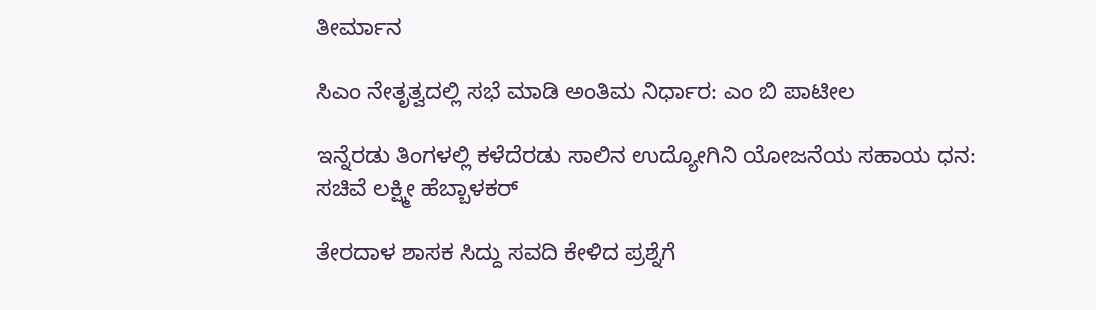ತೀರ್ಮಾನ

ಸಿಎಂ ನೇತೃತ್ವದಲ್ಲಿ ಸಭೆ ಮಾಡಿ ಅಂತಿಮ ನಿರ್ಧಾರ: ಎಂ ಬಿ ಪಾಟೀಲ

ಇನ್ನೆರಡು ತಿಂಗಳಲ್ಲಿ ಕಳೆದೆರಡು ಸಾಲಿನ ಉದ್ಯೋಗಿನಿ‌ ಯೋಜನೆಯ ಸಹಾಯ ಧನ: ಸಚಿವೆ ಲಕ್ಷ್ಮೀ ಹೆಬ್ಬಾಳಕರ್

ತೇರದಾಳ ಶಾಸಕ ಸಿದ್ದು ಸವದಿ ಕೇಳಿದ ಪ್ರಶ್ನೆಗೆ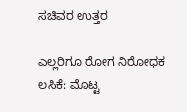ಸಚಿವರ ಉತ್ತರ

ಎಲ್ಲರಿಗೂ ರೋಗ ನಿರೋಧಕ ಲಸಿಕೆ: ಮೊಟ್ಟ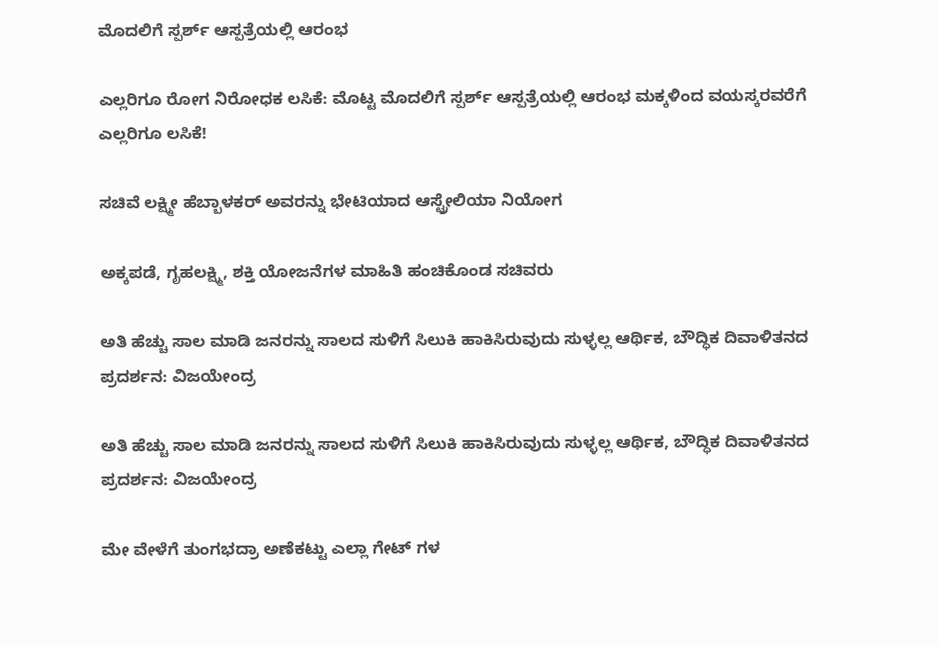ಮೊದಲಿಗೆ ಸ್ಪರ್ಶ್‌ ಆಸ್ಪತ್ರೆಯಲ್ಲಿ ಆರಂಭ

ಎಲ್ಲರಿಗೂ ರೋಗ ನಿರೋಧಕ ಲಸಿಕೆ: ಮೊಟ್ಟ ಮೊದಲಿಗೆ ಸ್ಪರ್ಶ್‌ ಆಸ್ಪತ್ರೆಯಲ್ಲಿ ಆರಂಭ ಮಕ್ಕಳಿಂದ ವಯಸ್ಕರವರೆಗೆ ಎಲ್ಲರಿಗೂ ಲಸಿಕೆ!

ಸಚಿವೆ ಲಕ್ಷ್ಮೀ ಹೆಬ್ಬಾಳಕರ್ ಅವರನ್ನು ಭೇಟಿಯಾದ ಆಸ್ಟ್ರೇಲಿಯಾ ನಿಯೋಗ

ಅಕ್ಕಪಡೆ, ಗೃಹಲಕ್ಷ್ಮಿ, ಶಕ್ತಿ ಯೋಜನೆಗಳ ಮಾಹಿತಿ ಹಂಚಿಕೊಂಡ ಸಚಿವರು

ಅತಿ ಹೆಚ್ಚು ಸಾಲ ಮಾಡಿ ಜನರನ್ನು ಸಾಲದ ಸುಳಿಗೆ ಸಿಲುಕಿ ಹಾಕಿಸಿರುವುದು ಸುಳ್ಳಲ್ಲ ಆರ್ಥಿಕ, ಬೌದ್ಧಿಕ ದಿವಾಳಿತನದ ಪ್ರದರ್ಶನ: ವಿಜಯೇಂದ್ರ

ಅತಿ ಹೆಚ್ಚು ಸಾಲ ಮಾಡಿ ಜನರನ್ನು ಸಾಲದ ಸುಳಿಗೆ ಸಿಲುಕಿ ಹಾಕಿಸಿರುವುದು ಸುಳ್ಳಲ್ಲ ಆರ್ಥಿಕ, ಬೌದ್ಧಿಕ ದಿವಾಳಿತನದ ಪ್ರದರ್ಶನ: ವಿಜಯೇಂದ್ರ

ಮೇ ವೇಳೆಗೆ ತುಂಗಭದ್ರಾ ಅಣೆಕಟ್ಟು ಎಲ್ಲಾ ಗೇಟ್ ಗಳ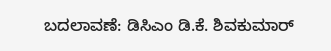ಬದಲಾವಣೆ: ಡಿಸಿಎಂ ಡಿ.ಕೆ. ಶಿವಕುಮಾರ್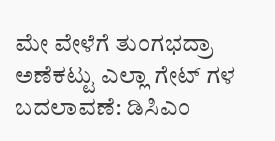ಮೇ ವೇಳೆಗೆ ತುಂಗಭದ್ರಾ ಅಣೆಕಟ್ಟು ಎಲ್ಲಾ ಗೇಟ್ ಗಳ ಬದಲಾವಣೆ: ಡಿಸಿಎಂ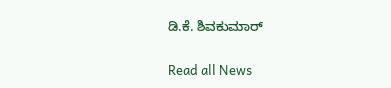ಡಿ.ಕೆ. ಶಿವಕುಮಾರ್

Read all News